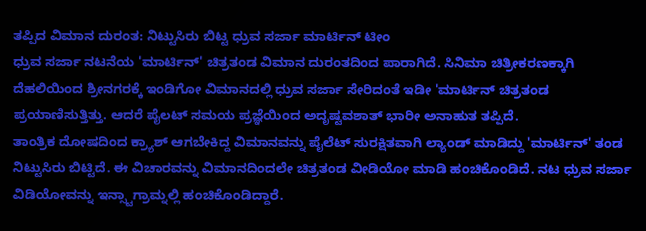ತಪ್ಪಿದ ವಿಮಾನ ದುರಂತ: ನಿಟ್ಟುಸಿರು ಬಿಟ್ಟ ಧ್ರುವ ಸರ್ಜಾ ಮಾರ್ಟಿನ್ ಟೀಂ
ಧ್ರುವ ಸರ್ಜಾ ನಟನೆಯ 'ಮಾರ್ಟಿನ್' ಚಿತ್ರತಂಡ ವಿಮಾನ ದುರಂತದಿಂದ ಪಾರಾಗಿದೆ. ಸಿನಿಮಾ ಚಿತ್ರೀಕರಣಕ್ಕಾಗಿ ದೆಹಲಿಯಿಂದ ಶ್ರೀನಗರಕ್ಕೆ ಇಂಡಿಗೋ ವಿಮಾನದಲ್ಲಿ ಧ್ರುವ ಸರ್ಜಾ ಸೇರಿದಂತೆ ಇಡೀ 'ಮಾರ್ಟಿನ್ ಚಿತ್ರತಂಡ ಪ್ರಯಾಣಿಸುತ್ತಿತ್ತು. ಆದರೆ ಪೈಲಟ್ ಸಮಯ ಪ್ರಜ್ಞೆಯಿಂದ ಅದೃಷ್ಟವಶಾತ್ ಭಾರೀ ಅನಾಹುತ ತಪ್ಪಿದೆ.
ತಾಂತ್ರಿಕ ದೋಷದಿಂದ ಕ್ರ್ಯಾಶ್ ಆಗಬೇಕಿದ್ದ ವಿಮಾನವನ್ನು ಪೈಲೆಟ್ ಸುರಕ್ಷಿತವಾಗಿ ಲ್ಯಾಂಡ್ ಮಾಡಿದ್ದು 'ಮಾರ್ಟಿನ್' ತಂಡ ನಿಟ್ಟುಸಿರು ಬಿಟ್ಟಿದೆ. ಈ ವಿಚಾರವನ್ನು ವಿಮಾನದಿಂದಲೇ ಚಿತ್ರತಂಡ ವೀಡಿಯೋ ಮಾಡಿ ಹಂಚಿಕೊಂಡಿದೆ. ನಟ ಧ್ರುವ ಸರ್ಜಾ ವಿಡಿಯೋವನ್ನು ಇನ್ಸ್ಟಾಗ್ರಾಮ್ನಲ್ಲಿ ಹಂಚಿಕೊಂಡಿದ್ದಾರೆ.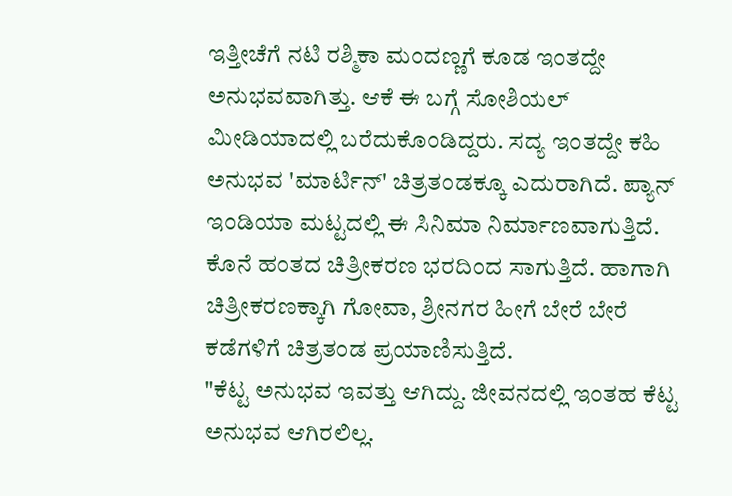ಇತ್ತೀಚೆಗೆ ನಟಿ ರಶ್ಮಿಕಾ ಮಂದಣ್ಣಗೆ ಕೂಡ ಇಂತದ್ದೇ ಅನುಭವವಾಗಿತ್ತು. ಆಕೆ ಈ ಬಗ್ಗೆ ಸೋಶಿಯಲ್ ಮೀಡಿಯಾದಲ್ಲಿ ಬರೆದುಕೊಂಡಿದ್ದರು. ಸದ್ಯ ಇಂತದ್ದೇ ಕಹಿ ಅನುಭವ 'ಮಾರ್ಟಿನ್' ಚಿತ್ರತಂಡಕ್ಕೂ ಎದುರಾಗಿದೆ. ಪ್ಯಾನ್ ಇಂಡಿಯಾ ಮಟ್ಟದಲ್ಲಿ ಈ ಸಿನಿಮಾ ನಿರ್ಮಾಣವಾಗುತ್ತಿದೆ. ಕೊನೆ ಹಂತದ ಚಿತ್ರೀಕರಣ ಭರದಿಂದ ಸಾಗುತ್ತಿದೆ. ಹಾಗಾಗಿ ಚಿತ್ರೀಕರಣಕ್ಕಾಗಿ ಗೋವಾ, ಶ್ರೀನಗರ ಹೀಗೆ ಬೇರೆ ಬೇರೆ ಕಡೆಗಳಿಗೆ ಚಿತ್ರತಂಡ ಪ್ರಯಾಣಿಸುತ್ತಿದೆ.
"ಕೆಟ್ಟ ಅನುಭವ ಇವತ್ತು ಆಗಿದ್ದು. ಜೀವನದಲ್ಲಿ ಇಂತಹ ಕೆಟ್ಟ ಅನುಭವ ಆಗಿರಲಿಲ್ಲ.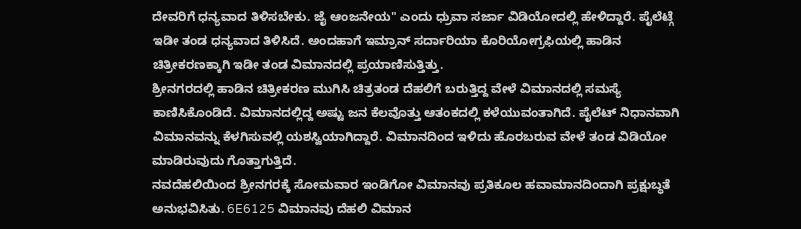ದೇವರಿಗೆ ಧನ್ಯವಾದ ತಿಳಿಸಬೇಕು. ಜೈ ಆಂಜನೇಯ" ಎಂದು ಧ್ರುವಾ ಸರ್ಜಾ ವಿಡಿಯೋದಲ್ಲಿ ಹೇಳಿದ್ದಾರೆ. ಪೈಲೆಟ್ಗೆ ಇಡೀ ತಂಡ ಧನ್ಯವಾದ ತಿಳಿಸಿದೆ. ಅಂದಹಾಗೆ ಇಮ್ರಾನ್ ಸರ್ದಾರಿಯಾ ಕೊರಿಯೋಗ್ರಫಿಯಲ್ಲಿ ಹಾಡಿನ ಚಿತ್ರೀಕರಣಕ್ಕಾಗಿ ಇಡೀ ತಂಡ ವಿಮಾನದಲ್ಲಿ ಪ್ರಯಾಣಿಸುತ್ತಿತ್ತು.
ಶ್ರೀನಗರದಲ್ಲಿ ಹಾಡಿನ ಚಿತ್ರೀಕರಣ ಮುಗಿಸಿ ಚಿತ್ರತಂಡ ದೆಹಲಿಗೆ ಬರುತ್ತಿದ್ದ ವೇಳೆ ವಿಮಾನದಲ್ಲಿ ಸಮಸ್ಯೆ ಕಾಣಿಸಿಕೊಂಡಿದೆ. ವಿಮಾನದಲ್ಲಿದ್ದ ಅಷ್ಟು ಜನ ಕೆಲವೊತ್ತು ಆತಂಕದಲ್ಲಿ ಕಳೆಯುವಂತಾಗಿದೆ. ಪೈಲೆಟ್ ನಿಧಾನವಾಗಿ ವಿಮಾನವನ್ನು ಕೆಳಗಿಸುವಲ್ಲಿ ಯಶಸ್ವಿಯಾಗಿದ್ದಾರೆ. ವಿಮಾನದಿಂದ ಇಳಿದು ಹೊರಬರುವ ವೇಳೆ ತಂಡ ವಿಡಿಯೋ ಮಾಡಿರುವುದು ಗೊತ್ತಾಗುತ್ತಿದೆ.
ನವದೆಹಲಿಯಿಂದ ಶ್ರೀನಗರಕ್ಕೆ ಸೋಮವಾರ ಇಂಡಿಗೋ ವಿಮಾನವು ಪ್ರತಿಕೂಲ ಹವಾಮಾನದಿಂದಾಗಿ ಪ್ರಕ್ಷುಬ್ಧತೆ ಅನುಭವಿಸಿತು. 6E6125 ವಿಮಾನವು ದೆಹಲಿ ವಿಮಾನ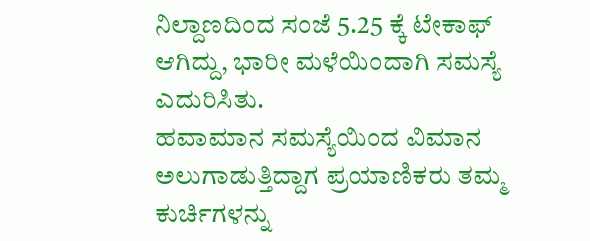ನಿಲ್ದಾಣದಿಂದ ಸಂಜೆ 5.25 ಕ್ಕೆ ಟೇಕಾಫ್ ಆಗಿದ್ದು, ಭಾರೀ ಮಳೆಯಿಂದಾಗಿ ಸಮಸ್ಯೆ ಎದುರಿಸಿತು.
ಹವಾಮಾನ ಸಮಸ್ಯೆಯಿಂದ ವಿಮಾನ ಅಲುಗಾಡುತ್ತಿದ್ದಾಗ ಪ್ರಯಾಣಿಕರು ತಮ್ಮ ಕುರ್ಚಿಗಳನ್ನು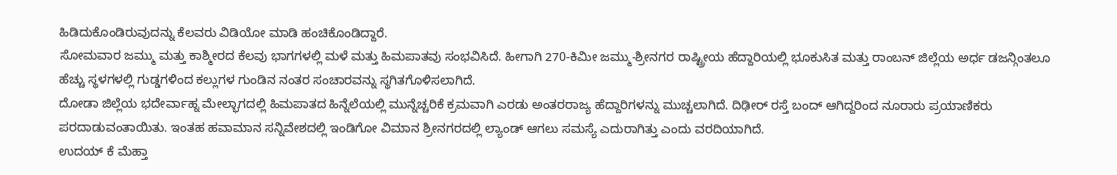ಹಿಡಿದುಕೊಂಡಿರುವುದನ್ನು ಕೆಲವರು ವಿಡಿಯೋ ಮಾಡಿ ಹಂಚಿಕೊಂಡಿದ್ದಾರೆ.
ಸೋಮವಾರ ಜಮ್ಮು ಮತ್ತು ಕಾಶ್ಮೀರದ ಕೆಲವು ಭಾಗಗಳಲ್ಲಿ ಮಳೆ ಮತ್ತು ಹಿಮಪಾತವು ಸಂಭವಿಸಿದೆ. ಹೀಗಾಗಿ 270-ಕಿಮೀ ಜಮ್ಮು-ಶ್ರೀನಗರ ರಾಷ್ಟ್ರೀಯ ಹೆದ್ದಾರಿಯಲ್ಲಿ ಭೂಕುಸಿತ ಮತ್ತು ರಾಂಬನ್ ಜಿಲ್ಲೆಯ ಅರ್ಧ ಡಜನ್ಗಿಂತಲೂ ಹೆಚ್ಚು ಸ್ಥಳಗಳಲ್ಲಿ ಗುಡ್ಡಗಳಿಂದ ಕಲ್ಲುಗಳ ಗುಂಡಿನ ನಂತರ ಸಂಚಾರವನ್ನು ಸ್ಥಗಿತಗೊಳಿಸಲಾಗಿದೆ.
ದೋಡಾ ಜಿಲ್ಲೆಯ ಭದೇರ್ವಾಹ್ನ ಮೇಲ್ಭಾಗದಲ್ಲಿ ಹಿಮಪಾತದ ಹಿನ್ನೆಲೆಯಲ್ಲಿ ಮುನ್ನೆಚ್ಚರಿಕೆ ಕ್ರಮವಾಗಿ ಎರಡು ಅಂತರರಾಜ್ಯ ಹೆದ್ದಾರಿಗಳನ್ನು ಮುಚ್ಚಲಾಗಿದೆ. ದಿಢೀರ್ ರಸ್ತೆ ಬಂದ್ ಆಗಿದ್ದರಿಂದ ನೂರಾರು ಪ್ರಯಾಣಿಕರು ಪರದಾಡುವಂತಾಯಿತು. ಇಂತಹ ಹವಾಮಾನ ಸನ್ನಿವೇಶದಲ್ಲಿ ಇಂಡಿಗೋ ವಿಮಾನ ಶ್ರೀನಗರದಲ್ಲಿ ಲ್ಯಾಂಡ್ ಆಗಲು ಸಮಸ್ಯೆ ಎದುರಾಗಿತ್ತು ಎಂದು ವರದಿಯಾಗಿದೆ.
ಉದಯ್ ಕೆ ಮೆಹ್ತಾ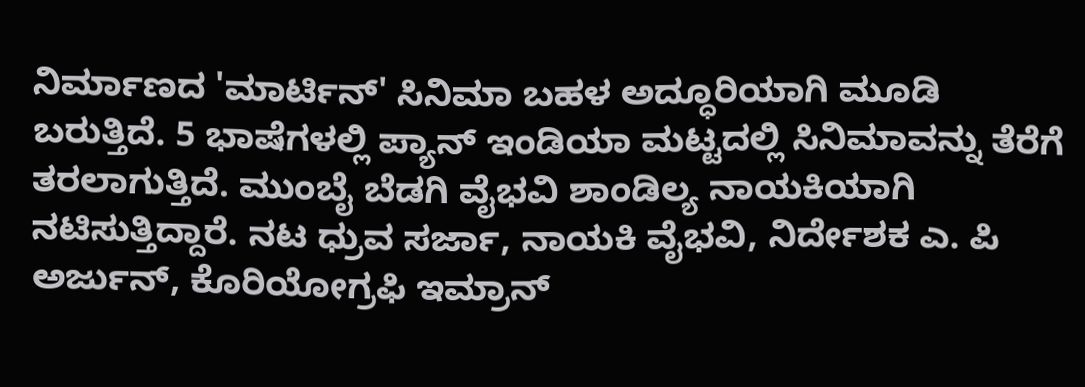ನಿರ್ಮಾಣದ 'ಮಾರ್ಟಿನ್' ಸಿನಿಮಾ ಬಹಳ ಅದ್ಧೂರಿಯಾಗಿ ಮೂಡಿ ಬರುತ್ತಿದೆ. 5 ಭಾಷೆಗಳಲ್ಲಿ ಪ್ಯಾನ್ ಇಂಡಿಯಾ ಮಟ್ಟದಲ್ಲಿ ಸಿನಿಮಾವನ್ನು ತೆರೆಗೆ ತರಲಾಗುತ್ತಿದೆ. ಮುಂಬೈ ಬೆಡಗಿ ವೈಭವಿ ಶಾಂಡಿಲ್ಯ ನಾಯಕಿಯಾಗಿ ನಟಿಸುತ್ತಿದ್ದಾರೆ. ನಟ ಧ್ರುವ ಸರ್ಜಾ, ನಾಯಕಿ ವೈಭವಿ, ನಿರ್ದೇಶಕ ಎ. ಪಿ ಅರ್ಜುನ್, ಕೊರಿಯೋಗ್ರಫಿ ಇಮ್ರಾನ್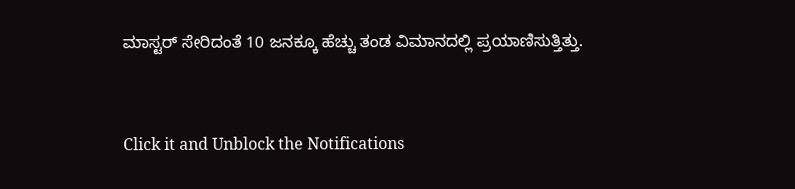ಮಾಸ್ಟರ್ ಸೇರಿದಂತೆ 10 ಜನಕ್ಕೂ ಹೆಚ್ಚು ತಂಡ ವಿಮಾನದಲ್ಲಿ ಪ್ರಯಾಣಿಸುತ್ತಿತ್ತು.


Click it and Unblock the Notifications